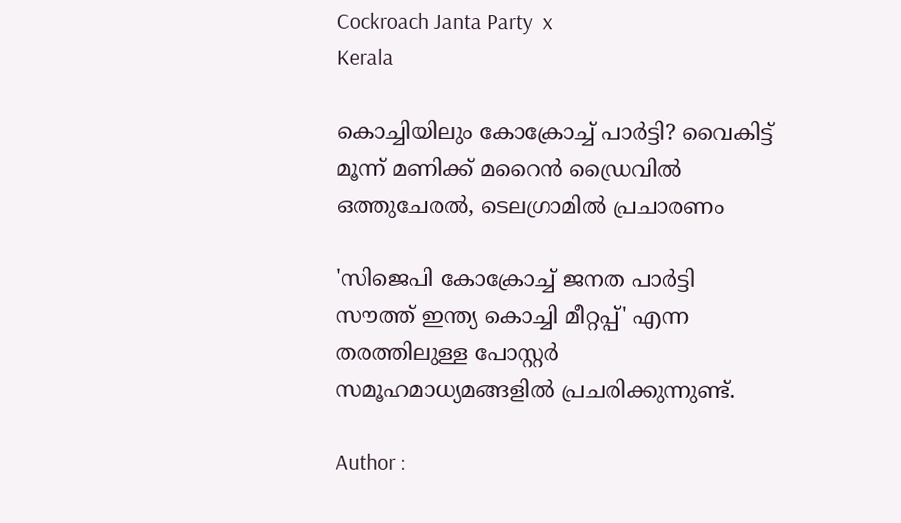Cockroach Janta Party  x
Kerala

കൊച്ചിയിലും കോക്രോച്ച് പാര്‍ട്ടി? വൈകിട്ട് മൂന്ന് മണിക്ക് മറൈന്‍ ഡ്രൈവില്‍ ഒത്തുചേരല്‍, ടെലഗ്രാമില്‍ പ്രചാരണം

'സിജെപി കോക്രോച്ച് ജനത പാര്‍ട്ടി സൗത്ത് ഇന്ത്യ കൊച്ചി മീറ്റപ്പ്' എന്ന തരത്തിലുള്ള പോസ്റ്റര്‍ സമൂഹമാധ്യമങ്ങളില്‍ പ്രചരിക്കുന്നുണ്ട്.

Author :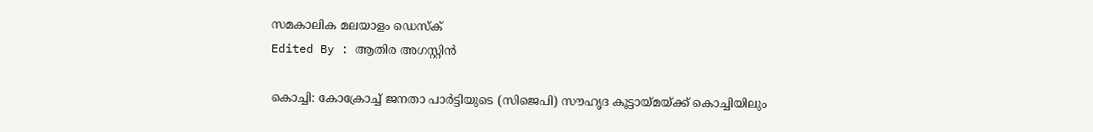സമകാലിക മലയാളം ഡെസ്ക്
Edited By : ആതിര അഗസ്റ്റിന്‍

കൊച്ചി: കോക്രോച്ച് ജനതാ പാര്‍ട്ടിയുടെ (സിജെപി) സൗഹൃദ കൂട്ടായ്മയ്ക്ക് കൊച്ചിയിലും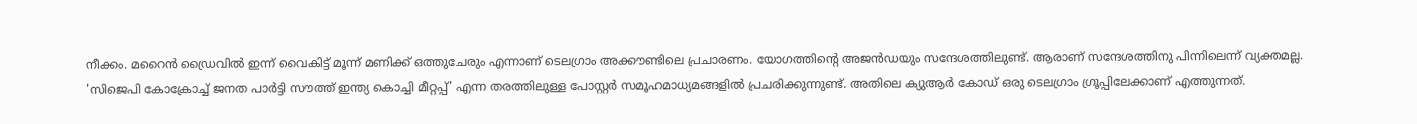നീക്കം. മറൈന്‍ ഡ്രൈവില്‍ ഇന്ന് വൈകിട്ട് മൂന്ന് മണിക്ക് ഒത്തുചേരും എന്നാണ് ടെലഗ്രാം അക്കൗണ്ടിലെ പ്രചാരണം. യോഗത്തിന്റെ അജന്‍ഡയും സന്ദേശത്തിലുണ്ട്. ആരാണ് സന്ദേശത്തിനു പിന്നിലെന്ന് വ്യക്തമല്ല. 'സിജെപി കോക്രോച്ച് ജനത പാര്‍ട്ടി സൗത്ത് ഇന്ത്യ കൊച്ചി മീറ്റപ്പ്' എന്ന തരത്തിലുള്ള പോസ്റ്റര്‍ സമൂഹമാധ്യമങ്ങളില്‍ പ്രചരിക്കുന്നുണ്ട്. അതിലെ ക്യുആര്‍ കോഡ് ഒരു ടെലഗ്രാം ഗ്രൂപ്പിലേക്കാണ് എത്തുന്നത്.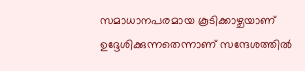സമാധാനപരമായ കൂടിക്കാഴ്ചയാണ് ഉദ്ദേശിക്കുന്നതെന്നാണ് സന്ദേശത്തില്‍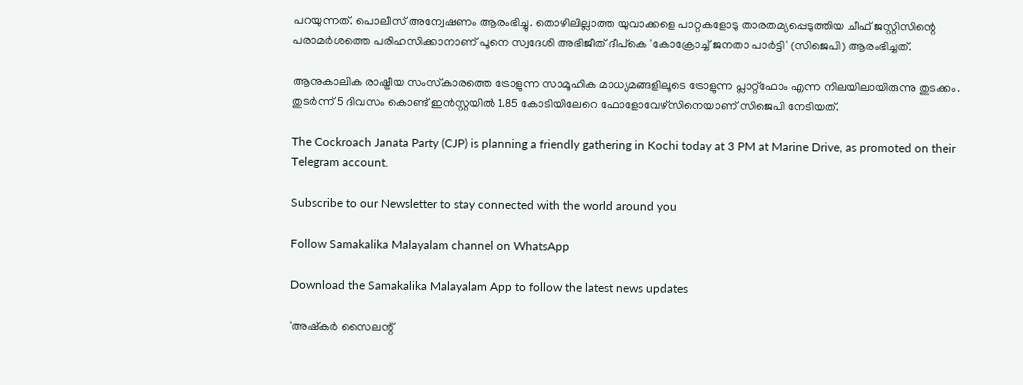പറയുന്നത്. പൊലീസ് അന്വേഷണം ആരംഭിച്ചു. തൊഴിലില്ലാത്ത യുവാക്കളെ പാറ്റകളോടു താരതമ്യപ്പെടുത്തിയ ചീഫ് ജസ്റ്റിസിന്റെ പരാമര്‍ശത്തെ പരിഹസിക്കാനാണ് പൂനെ സ്വദേശി അഭിജീത് ദീപ്‌കെ 'കോക്രോച്ച് ജനതാ പാര്‍ട്ടി' (സിജെപി) ആരംഭിച്ചത്.

ആനുകാലിക രാഷ്ട്രീയ സംസ്‌കാരത്തെ ട്രോളുന്ന സാമൂഹിക മാധ്യമങ്ങളിലൂടെ ട്രോളുന്ന പ്ലാറ്റ്ഫോം എന്ന നിലയിലായിരുന്നു തുടക്കം. തുടര്‍ന്ന് 5 ദിവസം കൊണ്ട് ഇന്‍സ്റ്റയില്‍ 1.85 കോടിയിലേറെ ഫോളോവേഴ്‌സിനെയാണ് സിജെപി നേടിയത്.

The Cockroach Janata Party (CJP) is planning a friendly gathering in Kochi today at 3 PM at Marine Drive, as promoted on their Telegram account.

Subscribe to our Newsletter to stay connected with the world around you

Follow Samakalika Malayalam channel on WhatsApp

Download the Samakalika Malayalam App to follow the latest news updates

'അഷ്‌കര്‍ സൈലന്റ്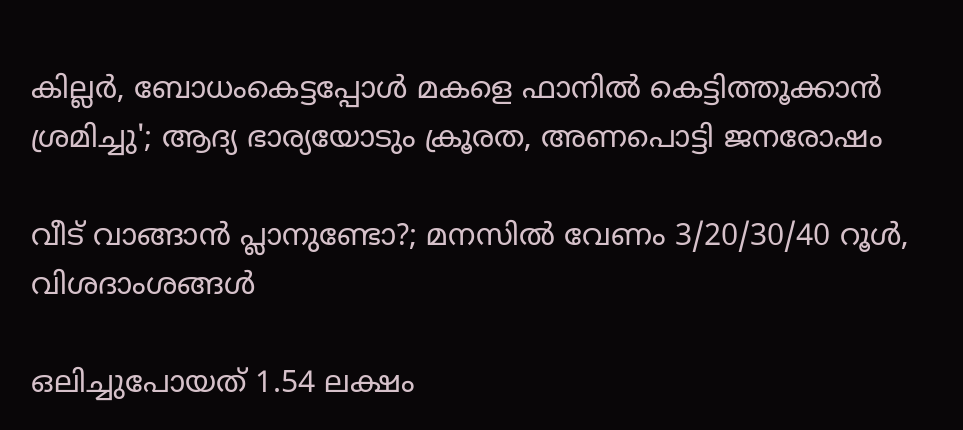കില്ലര്‍, ബോധംകെട്ടപ്പോള്‍ മകളെ ഫാനില്‍ കെട്ടിത്തൂക്കാന്‍ ശ്രമിച്ചു'; ആദ്യ ഭാര്യയോടും ക്രൂരത, അണപൊട്ടി ജനരോഷം

വീട് വാങ്ങാന്‍ പ്ലാനുണ്ടോ?; മനസില്‍ വേണം 3/20/30/40 റൂള്‍, വിശദാംശങ്ങള്‍

ഒലിച്ചുപോയത് 1.54 ലക്ഷം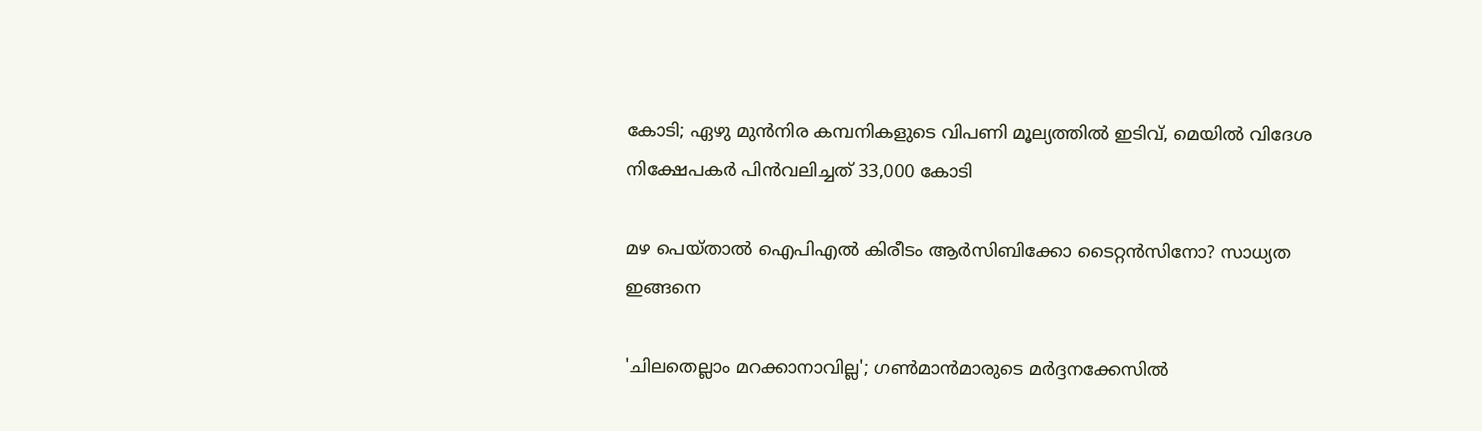കോടി; ഏഴു മുന്‍നിര കമ്പനികളുടെ വിപണി മൂല്യത്തില്‍ ഇടിവ്, മെയില്‍ വിദേശ നിക്ഷേപകര്‍ പിന്‍വലിച്ചത് 33,000 കോടി

മഴ പെയ്താൽ ഐപിഎൽ കിരീടം ആർസിബിക്കോ ടൈറ്റൻസിനോ? സാധ്യത ഇങ്ങനെ

'ചിലതെല്ലാം മറക്കാനാവില്ല'; ഗൺമാൻമാരുടെ മർദ്ദനക്കേസിൽ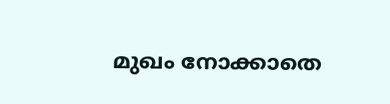മുഖം നോക്കാതെ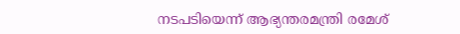നടപടിയെന്ന് ആഭ്യന്തരമന്ത്രി രമേശ്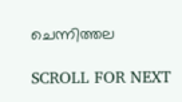ചെന്നിത്തല

SCROLL FOR NEXT